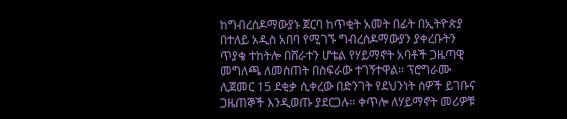ከግብረሰዶማውያኑ ጀርባ ከጥቂት አመት በፊት በኢትዮጵያ በተለይ አዲስ አበባ የሚገኙ ግብረሰዶማውያን ያቀረቡትን ጥያቄ ተከትሎ በሸራተን ሆቴል የሃይማኖት አባቶች ጋዜጣዊ መግለጫ ለመስጠት በስፍራው ተገኝተዋል። ፕሮግራሙ ሊጀመር 15 ደቂቃ ሲቀረው በድንገት የደህንነት ሰዎች ይገቡና ጋዜጠኞች እንዲወጡ ያደርጋሉ። ቀጥሎ ለሃይማኖት መሪዎቹ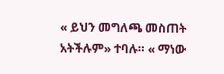« ይህን መግለጫ መስጠት አትችሉም» ተባሉ። « ማነው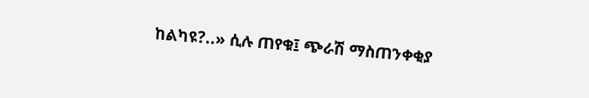ከልካዩ?..» ሲሉ ጠየቁ፤ ጭራሽ ማስጠንቀቂያ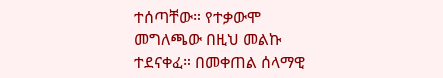ተሰጣቸው። የተቃውሞ መግለጫው በዚህ መልኩ ተደናቀፈ። በመቀጠል ሰላማዊ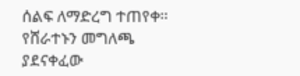ሰልፍ ለማድረግ ተጠየቀ። የሸራተኑን መግለጫ ያደናቀፈው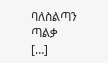ባለስልጣን ጣልቃ […]